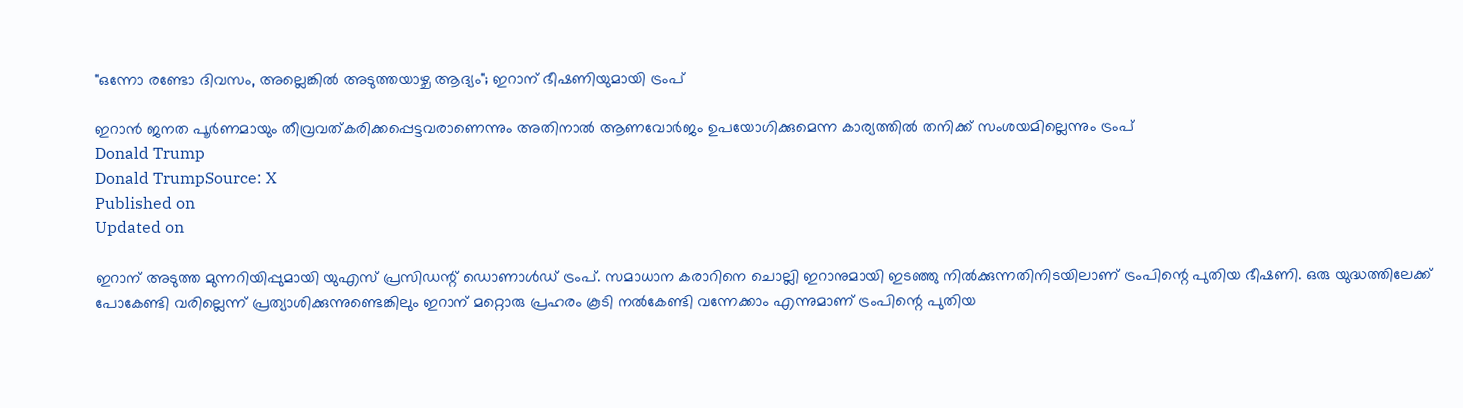"ഒന്നോ രണ്ടോ ദിവസം, അല്ലെങ്കില്‍ അടുത്തയാഴ്ച ആദ്യം"; ഇറാന് ഭീഷണിയുമായി ട്രംപ്

ഇറാന്‍ ജനത പൂര്‍ണമായും തീവ്രവത്കരിക്കപ്പെട്ടവരാണെന്നും അതിനാല്‍ ആണവോര്‍ജം ഉപയോഗിക്കുമെന്ന കാര്യത്തില്‍ തനിക്ക് സംശയമില്ലെന്നും ട്രംപ്
Donald Trump
Donald TrumpSource: X
Published on
Updated on

ഇറാന് അടുത്ത മുന്നറിയിപ്പുമായി യുഎസ് പ്രസിഡന്റ് ഡൊണാള്‍ഡ് ട്രംപ്. സമാധാന കരാറിനെ ചൊല്ലി ഇറാനുമായി ഇടഞ്ഞു നില്‍ക്കുന്നതിനിടയിലാണ് ട്രംപിന്റെ പുതിയ ഭീഷണി. ഒരു യുദ്ധത്തിലേക്ക് പോകേണ്ടി വരില്ലെന്ന് പ്രത്യാശിക്കുന്നുണ്ടെങ്കിലും ഇറാന് മറ്റൊരു പ്രഹരം കൂടി നല്‍കേണ്ടി വന്നേക്കാം എന്നുമാണ് ട്രംപിന്റെ പുതിയ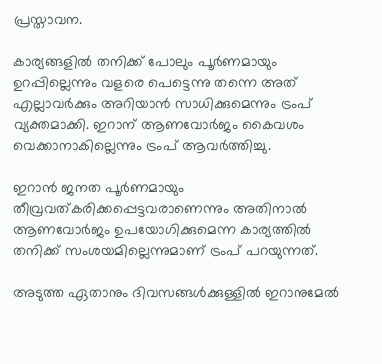പ്രസ്താവന.

കാര്യങ്ങളില്‍ തനിക്ക് പോലും പൂര്‍ണമായും ഉറപ്പില്ലെന്നും വളരെ പെട്ടെന്നു തന്നെ അത് എല്ലാവര്‍ക്കും അറിയാന്‍ സാധിക്കുമെന്നും ട്രംപ് വ്യക്തമാക്കി. ഇറാന് ആണവോര്‍ജം കൈവശം വെക്കാനാകില്ലെന്നും ട്രംപ് ആവര്‍ത്തിച്ചു.

ഇറാന്‍ ജനത പൂര്‍ണമായും തീവ്രവത്കരിക്കപ്പെട്ടവരാണെന്നും അതിനാല്‍ ആണവോര്‍ജം ഉപയോഗിക്കുമെന്ന കാര്യത്തില്‍ തനിക്ക് സംശയമില്ലെന്നുമാണ് ട്രംപ് പറയുന്നത്.

അടുത്ത ഏതാനും ദിവസങ്ങള്‍ക്കുള്ളില്‍ ഇറാനുമേല്‍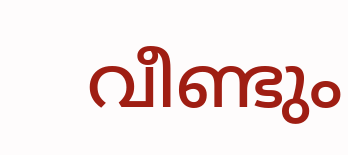വീണ്ടും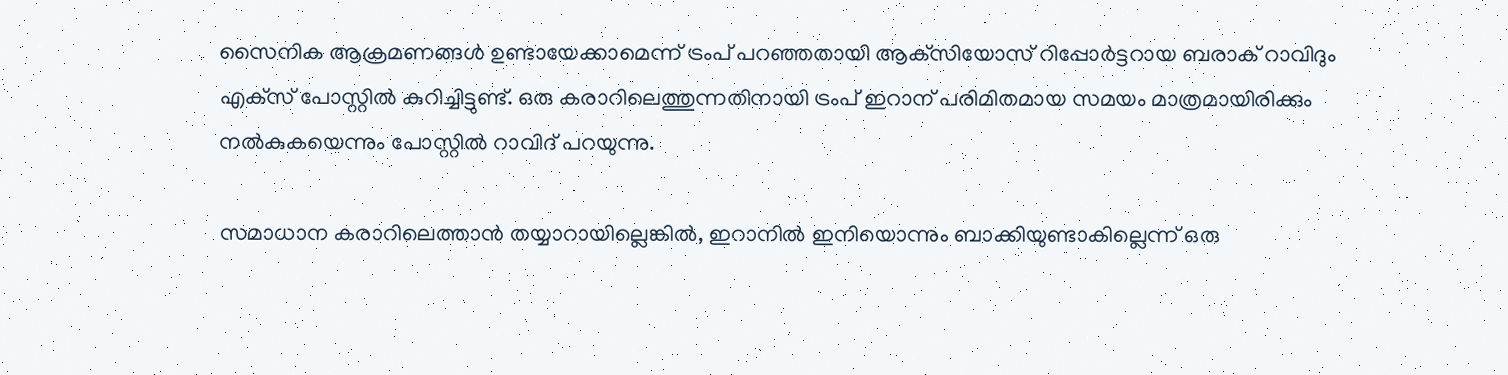സൈനിക ആക്രമണങ്ങള്‍ ഉണ്ടായേക്കാമെന്ന് ട്രംപ് പറഞ്ഞതായി ആക്‌സിയോസ് റിപ്പോര്‍ട്ടറായ ബരാക് റാവിദും എക്‌സ് പോസ്റ്റില്‍ കുറിച്ചിട്ടുണ്ട്. ഒരു കരാറിലെത്തുന്നതിനായി ട്രംപ് ഇറാന് പരിമിതമായ സമയം മാത്രമായിരിക്കും നല്‍കുകയെന്നും പോസ്റ്റില്‍ റാവിദ് പറയുന്നു.

സമാധാന കരാറിലെത്താന്‍ തയ്യാറായില്ലെങ്കില്‍, ഇറാനില്‍ ഇനിയൊന്നും ബാക്കിയുണ്ടാകില്ലെന്ന് ഒരു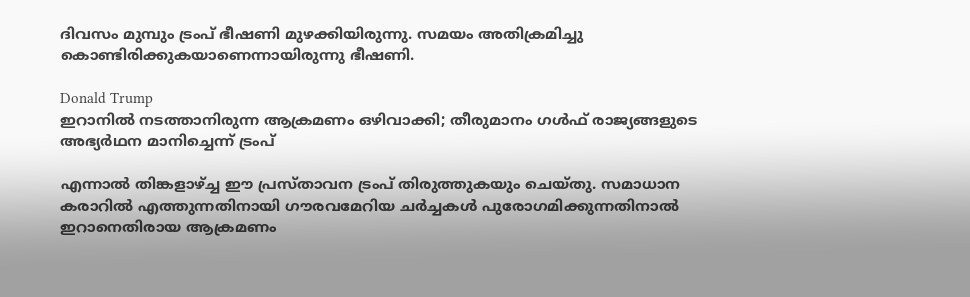ദിവസം മുമ്പും ട്രംപ് ഭീഷണി മുഴക്കിയിരുന്നു. സമയം അതിക്രമിച്ചു കൊണ്ടിരിക്കുകയാണെന്നായിരുന്നു ഭീഷണി.

Donald Trump
ഇറാനിൽ നടത്താനിരുന്ന ആക്രമണം ഒഴിവാക്കി; തീരുമാനം ഗൾഫ് രാജ്യങ്ങളുടെ അഭ്യർഥന മാനിച്ചെന്ന് ട്രംപ്

എന്നാല്‍ തിങ്കളാഴ്ച്ച ഈ പ്രസ്താവന ട്രംപ് തിരുത്തുകയും ചെയ്തു. സമാധാന കരാറില്‍ എത്തുന്നതിനായി ഗൗരവമേറിയ ചര്‍ച്ചകള്‍ പുരോഗമിക്കുന്നതിനാല്‍ ഇറാനെതിരായ ആക്രമണം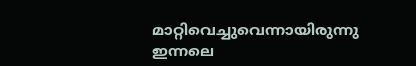മാറ്റിവെച്ചുവെന്നായിരുന്നു ഇന്നലെ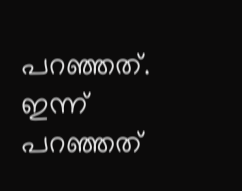പറഞ്ഞത്. ഇന്ന് പറഞ്ഞത്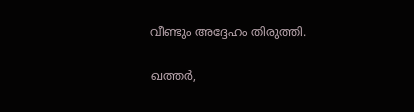വീണ്ടും അദ്ദേഹം തിരുത്തി.

ഖത്തര്‍,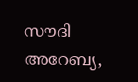സൗദി അറേബ്യ,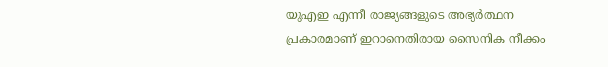യുഎഇ എന്നീ രാജ്യങ്ങളുടെ അഭ്യര്‍ത്ഥന പ്രകാരമാണ് ഇറാനെതിരായ സൈനിക നീക്കം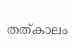തത്കാലം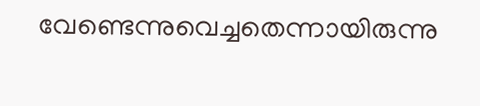വേണ്ടെന്നുവെച്ചതെന്നായിരുന്നു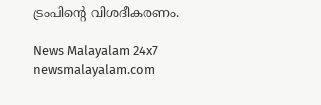ട്രംപിന്റെ വിശദീകരണം.

News Malayalam 24x7
newsmalayalam.com